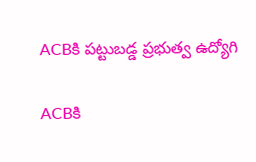ACBకి పట్టుబడ్డ ప్రభుత్వ ఉద్యోగి

ACBకి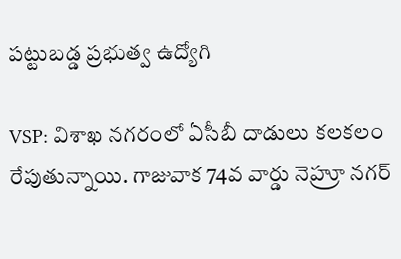పట్టుబడ్డ ప్రభుత్వ ఉద్యోగి

VSP: విశాఖ నగరంలో ఏసీబీ దాడులు కలకలం రేపుతున్నాయి. గాజువాక 74వ వార్డు నెహ్రూ నగర్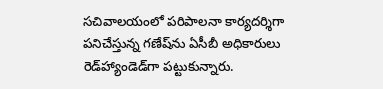సచివాలయంలో పరిపాలనా కార్యదర్శిగా పనిచేస్తున్న గణేష్‌ను ఏసీబీ అధికారులు రెడ్‌హ్యాండెడ్‌గా పట్టుకున్నారు.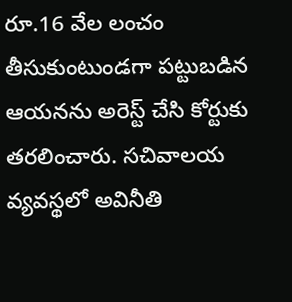రూ.16 వేల లంచం తీసుకుంటుండగా పట్టుబడిన ఆయనను అరెస్ట్ చేసి కోర్టుకు తరలించారు. సచివాలయ వ్యవస్థలో అవినీతి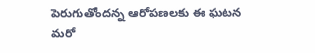పెరుగుతోందన్న ఆరోపణలకు ఈ ఘటన మరో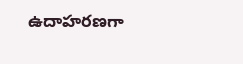ఉదాహరణగా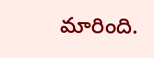మారింది.